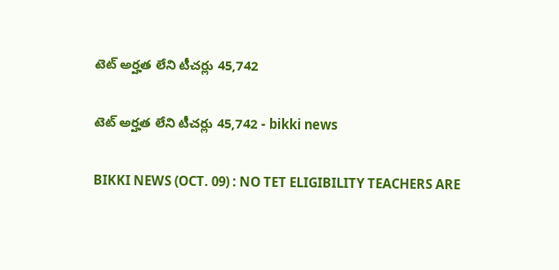టెట్ అర్హత లేని టీచర్లు 45,742

టెట్ అర్హత లేని టీచర్లు 45,742 - bikki news

BIKKI NEWS (OCT. 09) : NO TET ELIGIBILITY TEACHERS ARE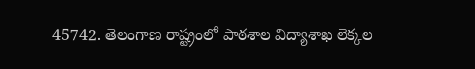45742. తెలంగాణ రాష్ట్రంలో పాఠశాల విద్యాశాఖ లెక్కల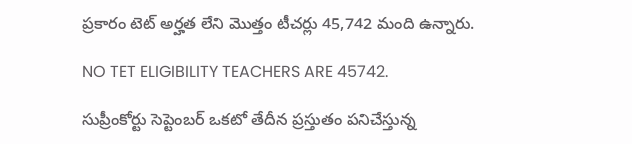ప్రకారం టెట్ అర్హత లేని మొత్తం టీచర్లు 45,742 మంది ఉన్నారు.

NO TET ELIGIBILITY TEACHERS ARE 45742.

సుప్రీంకోర్టు సెప్టెంబర్ ఒకటో తేదీన ప్రస్తుతం పనిచేస్తున్న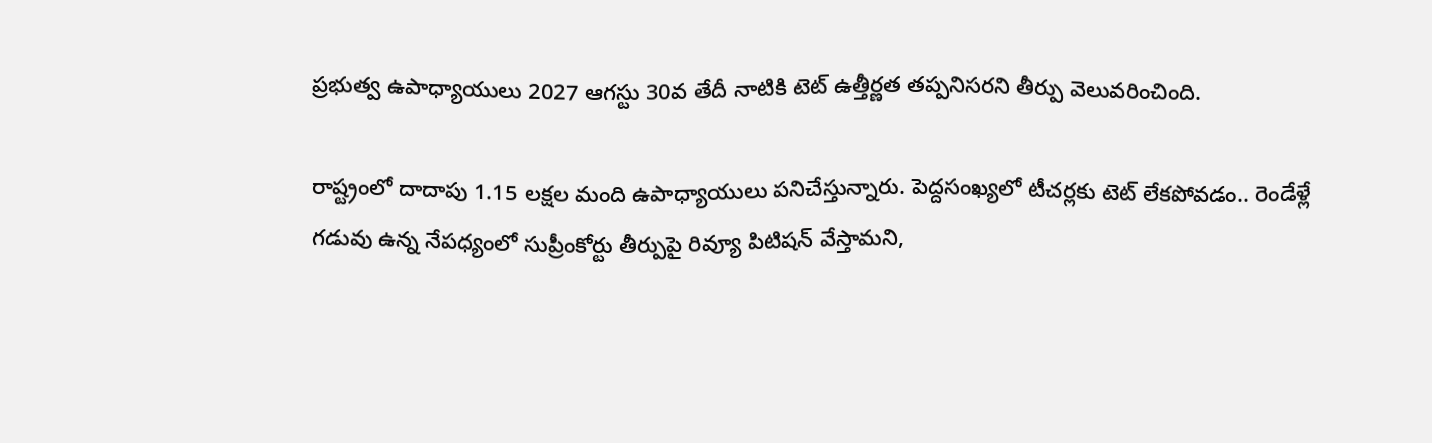ప్రభుత్వ ఉపాధ్యాయులు 2027 ఆగస్టు 30వ తేదీ నాటికి టెట్ ఉత్తీర్ణత తప్పనిసరని తీర్పు వెలువరించింది.

రాష్ట్రంలో దాదాపు 1.15 లక్షల మంది ఉపాధ్యాయులు పనిచేస్తున్నారు. పెద్దసంఖ్యలో టీచర్లకు టెట్ లేకపోవడం.. రెండేళ్లే గడువు ఉన్న నేపధ్యంలో సుప్రీంకోర్టు తీర్పుపై రివ్యూ పిటిషన్ వేస్తామని,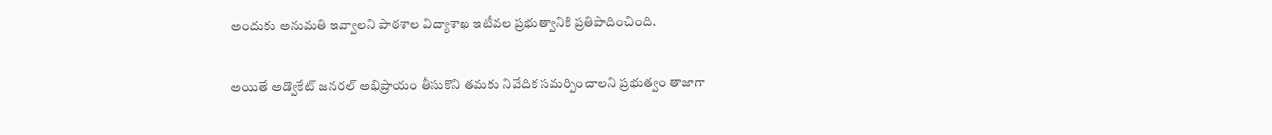అందుకు అనుమతి ఇవ్వాలని పాఠశాల విద్యాశాఖ ఇటీవల ప్రభుత్వానికి ప్రతిపాదించింది.

అయితే అడ్వొకేట్ జనరల్ అభిప్రాయం తీసుకొని తమకు నివేదిక సమర్పించాలని ప్రభుత్వం తాజాగా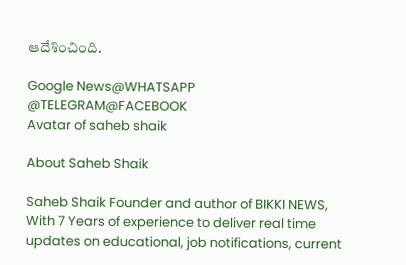ఆదేశించింది.

Google News@WHATSAPP
@TELEGRAM@FACEBOOK
Avatar of saheb shaik

About Saheb Shaik

Saheb Shaik Founder and author of BIKKI NEWS, With 7 Years of experience to deliver real time updates on educational, job notifications, current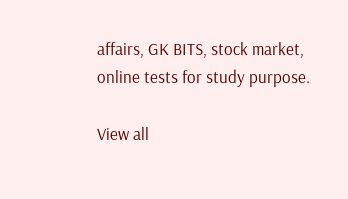affairs, GK BITS, stock market, online tests for study purpose.

View all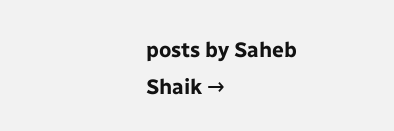posts by Saheb Shaik →